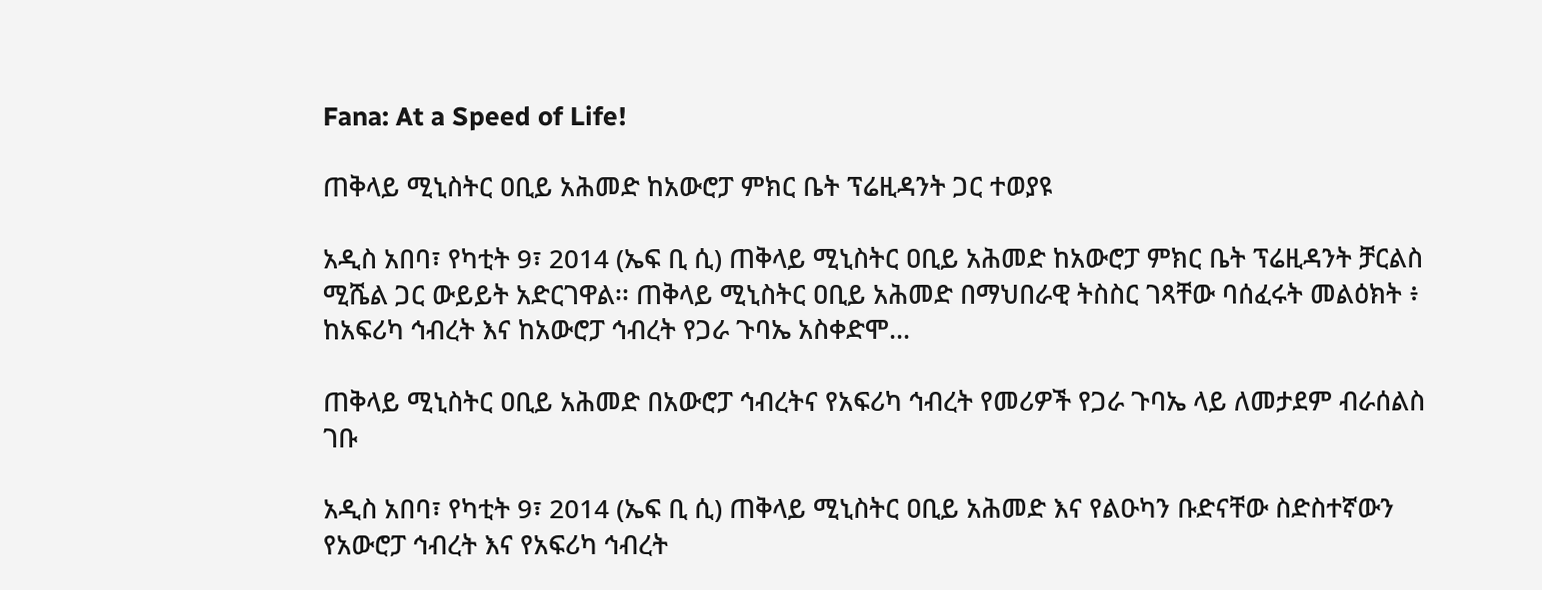Fana: At a Speed of Life!

ጠቅላይ ሚኒስትር ዐቢይ አሕመድ ከአውሮፓ ምክር ቤት ፕሬዚዳንት ጋር ተወያዩ

አዲስ አበባ፣ የካቲት 9፣ 2014 (ኤፍ ቢ ሲ) ጠቅላይ ሚኒስትር ዐቢይ አሕመድ ከአውሮፓ ምክር ቤት ፕሬዚዳንት ቻርልስ ሚሼል ጋር ውይይት አድርገዋል፡፡ ጠቅላይ ሚኒስትር ዐቢይ አሕመድ በማህበራዊ ትስስር ገጻቸው ባሰፈሩት መልዕክት ፥ ከአፍሪካ ኅብረት እና ከአውሮፓ ኅብረት የጋራ ጉባኤ አስቀድሞ…

ጠቅላይ ሚኒስትር ዐቢይ አሕመድ በአውሮፓ ኅብረትና የአፍሪካ ኅብረት የመሪዎች የጋራ ጉባኤ ላይ ለመታደም ብራሰልስ ገቡ

አዲስ አበባ፣ የካቲት 9፣ 2014 (ኤፍ ቢ ሲ) ጠቅላይ ሚኒስትር ዐቢይ አሕመድ እና የልዑካን ቡድናቸው ስድስተኛውን የአውሮፓ ኅብረት እና የአፍሪካ ኅብረት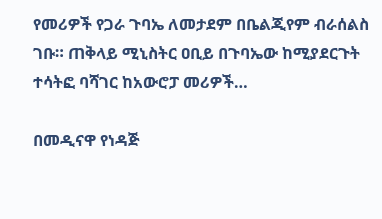የመሪዎች የጋራ ጉባኤ ለመታደም በቤልጂየም ብራሰልስ ገቡ። ጠቅላይ ሚኒስትር ዐቢይ በጉባኤው ከሚያደርጉት ተሳትፎ ባሻገር ከአውሮፓ መሪዎች…

በመዲናዋ የነዳጅ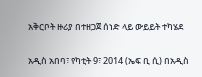አቅርቦት ዙሪያ በተዘጋጀ ሰነድ ላይ ውይይት ተካሄደ

አዲስ አበባ፣ የካቲት 9፣ 2014 (ኤፍ ቢ ሲ) በአዲስ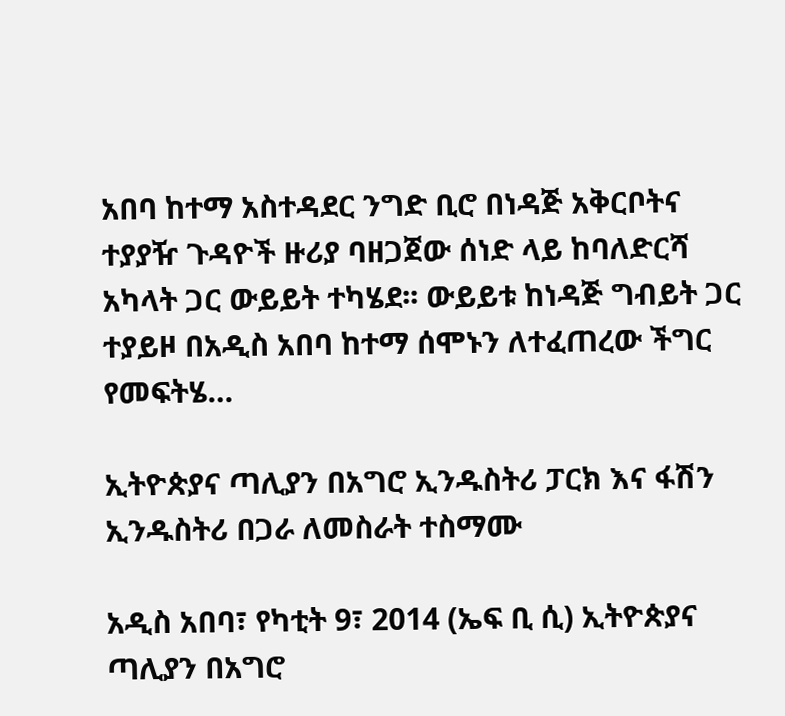አበባ ከተማ አስተዳደር ንግድ ቢሮ በነዳጅ አቅርቦትና ተያያዥ ጉዳዮች ዙሪያ ባዘጋጀው ሰነድ ላይ ከባለድርሻ አካላት ጋር ውይይት ተካሄደ፡፡ ውይይቱ ከነዳጅ ግብይት ጋር ተያይዞ በአዲስ አበባ ከተማ ሰሞኑን ለተፈጠረው ችግር የመፍትሄ…

ኢትዮጵያና ጣሊያን በአግሮ ኢንዱስትሪ ፓርክ እና ፋሽን ኢንዱስትሪ በጋራ ለመስራት ተስማሙ

አዲስ አበባ፣ የካቲት 9፣ 2014 (ኤፍ ቢ ሲ) ኢትዮጵያና ጣሊያን በአግሮ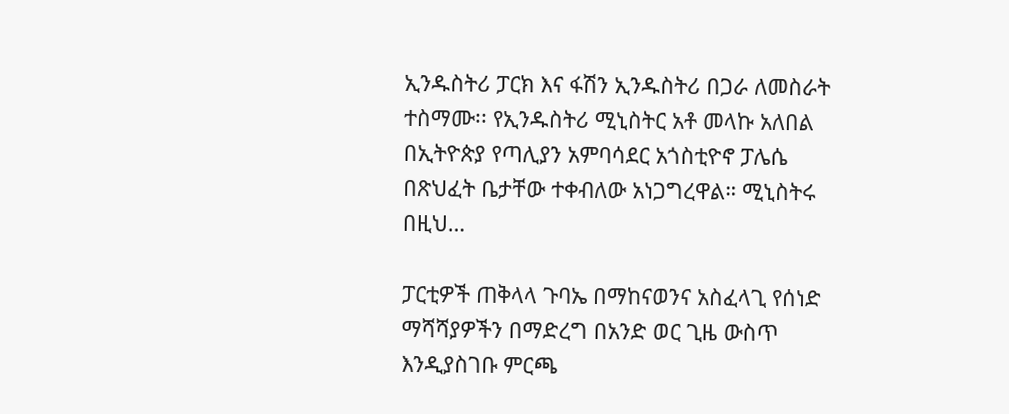ኢንዱስትሪ ፓርክ እና ፋሽን ኢንዱስትሪ በጋራ ለመስራት ተስማሙ፡፡ የኢንዱስትሪ ሚኒስትር አቶ መላኩ አለበል በኢትዮጵያ የጣሊያን አምባሳደር አጎስቲዮኖ ፓሌሴ በጽህፈት ቤታቸው ተቀብለው አነጋግረዋል። ሚኒስትሩ በዚህ…

ፓርቲዎች ጠቅላላ ጉባኤ በማከናወንና አስፈላጊ የሰነድ ማሻሻያዎችን በማድረግ በአንድ ወር ጊዜ ውስጥ እንዲያስገቡ ምርጫ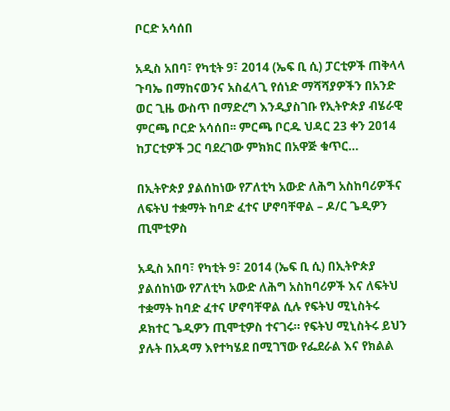ቦርድ አሳሰበ

አዲስ አበባ፣ የካቲት 9፣ 2014 (ኤፍ ቢ ሲ) ፓርቲዎች ጠቅላላ ጉባኤ በማከናወንና አስፈላጊ የሰነድ ማሻሻያዎችን በአንድ ወር ጊዜ ውስጥ በማድረግ እንዲያስገቡ የኢትዮጵያ ብሄራዊ ምርጫ ቦርድ አሳሰበ፡፡ ምርጫ ቦርዱ ህዳር 23 ቀን 2014 ከፓርቲዎች ጋር ባደረገው ምክክር በአዋጅ ቁጥር…

በኢትዮጵያ ያልሰከነው የፖለቲካ አውድ ለሕግ አስከባሪዎችና ለፍትህ ተቋማት ከባድ ፈተና ሆኖባቸዋል – ዶ/ር ጌዲዎን ጢሞቲዎስ

አዲስ አበባ፣ የካቲት 9፣ 2014 (ኤፍ ቢ ሲ) በኢትዮጵያ ያልሰከነው የፖለቲካ አውድ ለሕግ አስከባሪዎች እና ለፍትህ ተቋማት ከባድ ፈተና ሆኖባቸዋል ሲሉ የፍትህ ሚኒስትሩ ዶክተር ጌዲዎን ጢሞቲዎስ ተናገሩ። የፍትህ ሚኒስትሩ ይህን ያሉት በአዳማ እየተካሄደ በሚገኘው የፌደራል እና የክልል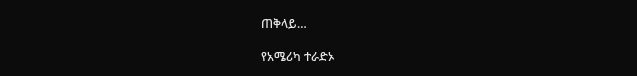ጠቅላይ…

የአሜሪካ ተራድኦ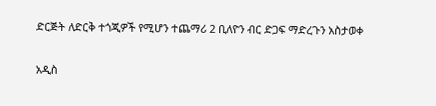ድርጅት ለድርቅ ተጎጂዎች የሚሆን ተጨማሪ 2 ቢለዮን ብር ድጋፍ ማድረጉን አስታወቀ

አዲስ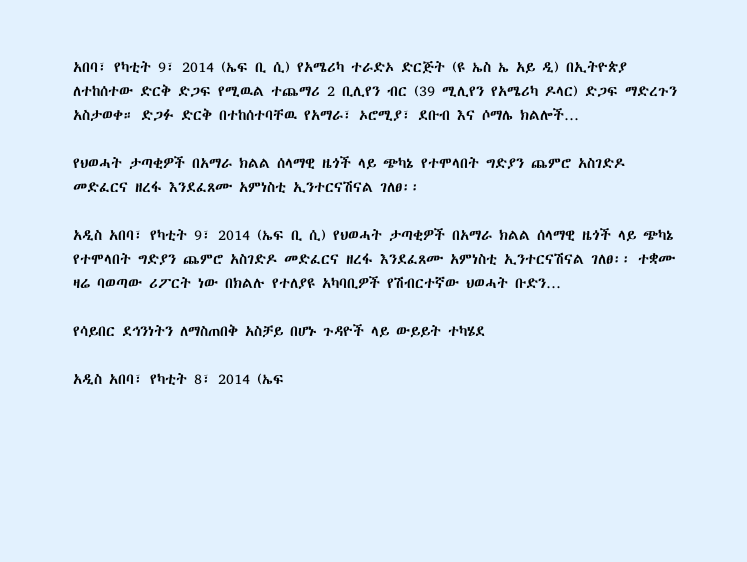አበባ፣ የካቲት 9፣ 2014 (ኤፍ ቢ ሲ) የአሜሪካ ተራድኦ ድርጅት (ዩ ኤስ ኤ አይ ዲ) በኢትዮጵያ ለተከሰተው ድርቅ ድጋፍ የሚዉል ተጨማሪ 2 ቢሊየን ብር (39 ሚሊየን የአሜሪካ ዶላር) ድጋፍ ማድረጉን አስታወቀ። ድጋፉ ድርቅ በተከሰተባቸዉ የአማራ፣ ኦሮሚያ፣ ደቡብ እና ሶማሌ ክልሎች…

የህወሓት ታጣቂዎች በአማራ ክልል ሰላማዊ ዜጎች ላይ ጭካኔ የተሞላበት ግድያን ጨምሮ አስገድዶ መድፈርና ዘረፋ እንደፈጸሙ አምነስቲ ኢንተርናሽናል ገለፀ፡፡

አዲስ አበባ፣ የካቲት 9፣ 2014 (ኤፍ ቢ ሲ) የህወሓት ታጣቂዎች በአማራ ክልል ሰላማዊ ዜጎች ላይ ጭካኔ የተሞላበት ግድያን ጨምሮ አስገድዶ መድፈርና ዘረፋ እንደፈጸሙ አምነስቲ ኢንተርናሽናል ገለፀ፡፡ ተቋሙ ዛሬ ባወጣው ሪፖርት ነው በክልሉ የተለያዩ አካባቢዎች የሽብርተኛው ህወሓት ቡድን…

የሳይበር ደኅንነትን ለማስጠበቅ አስቻይ በሆኑ ጉዳዮች ላይ ውይይት ተካሄደ

አዲስ አበባ፣ የካቲት 8፣ 2014 (ኤፍ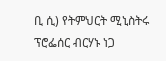ቢ ሲ) የትምህርት ሚኒስትሩ ፕሮፌሰር ብርሃኑ ነጋ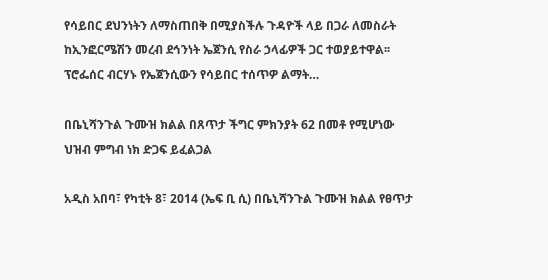የሳይበር ደህንነትን ለማስጠበቅ በሚያስችሉ ጉዳዮች ላይ በጋራ ለመስራት ከኢንፎርሜሽን መረብ ደኅንነት ኤጀንሲ የስራ ኃላፊዎች ጋር ተወያይተዋል፡፡ ፕሮፌሰር ብርሃኑ የኤጀንሲውን የሳይበር ተሰጥዎ ልማት…

በቤኒሻንጉል ጉሙዝ ክልል በጸጥታ ችግር ምክንያት 62 በመቶ የሚሆነው ህዝብ ምግብ ነክ ድጋፍ ይፈልጋል

አዲስ አበባ፣ የካቲት 8፣ 2014 (ኤፍ ቢ ሲ) በቤኒሻንጉል ጉሙዝ ክልል የፀጥታ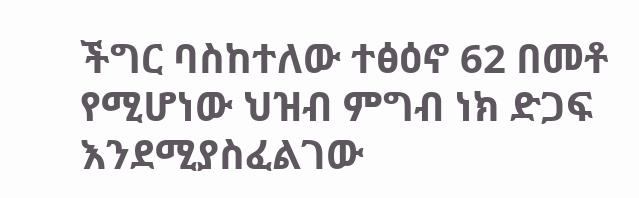ችግር ባስከተለው ተፅዕኖ 62 በመቶ የሚሆነው ህዝብ ምግብ ነክ ድጋፍ እንደሚያስፈልገው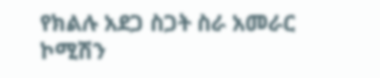የክልሉ አደጋ ስጋት ስራ አመራር ኮሚሽን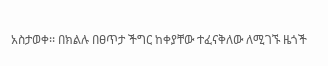አስታወቀ፡፡ በክልሉ በፀጥታ ችግር ከቀያቸው ተፈናቅለው ለሚገኙ ዜጎች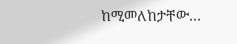ከሚመለከታቸው…